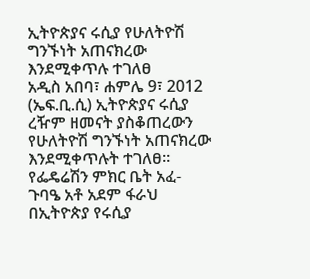ኢትዮጵያና ሩሲያ የሁለትዮሽ ግንኙነት አጠናክረው እንደሚቀጥሉ ተገለፀ
አዲስ አበባ፣ ሐምሌ 9፣ 2012 (ኤፍ.ቢ.ሲ) ኢትዮጵያና ሩሲያ ረዥም ዘመናት ያስቆጠረውን የሁለትዮሽ ግንኙነት አጠናክረው እንደሚቀጥሉት ተገለፀ።
የፌዴሬሽን ምክር ቤት አፈ-ጉባዔ አቶ አደም ፋራህ በኢትዮጵያ የሩሲያ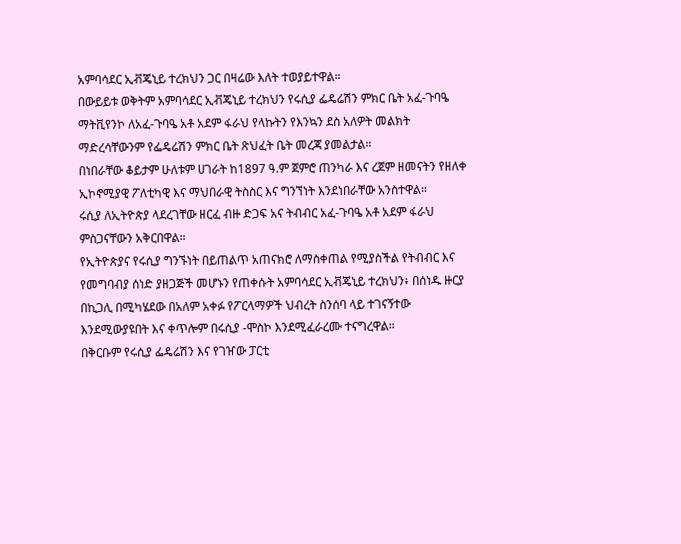አምባሳደር ኢቭጄኒይ ተረክህን ጋር በዛሬው እለት ተወያይተዋል።
በውይይቱ ወቅትም አምባሳደር ኢቭጄኒይ ተረክህን የሩሲያ ፌዴሬሽን ምክር ቤት አፈ-ጉባዔ ማትቪየንኮ ለአፈ-ጉባዔ አቶ አደም ፋራህ የላኩትን የእንኳን ደስ አለዎት መልክት ማድረሳቸውንም የፌዴሬሽን ምክር ቤት ጽህፈት ቤት መረጃ ያመልታል።
በነበራቸው ቆይታም ሁለቱም ሀገራት ከ1897 ዓ.ም ጀምሮ ጠንካራ እና ረጀም ዘመናትን የዘለቀ ኢኮኖሚያዊ ፖለቲካዊ እና ማህበራዊ ትስስር እና ግንኘነት እንደነበራቸው አንስተዋል።
ሩሲያ ለኢትዮጵያ ላደረገቸው ዘርፈ ብዙ ድጋፍ አና ትብብር አፈ-ጉባዔ አቶ አደም ፋራህ ምስጋናቸውን አቅርበዋል።
የኢትዮጵያና የሩሲያ ግንኙነት በይጠልጥ አጠናክሮ ለማስቀጠል የሚያስችል የትብብር እና የመግባብያ ሰነድ ያዘጋጅች መሆኑን የጠቀሱት አምባሳደር ኢቭጄኒይ ተረክህን፥ በሰነዱ ዙርያ በኪጋሊ በሚካሄደው በአለም አቀፉ የፖርላማዎች ህብረት ስንሰባ ላይ ተገናኝተው እንደሚውያዩበት እና ቀጥሎም በሩሲያ -ሞስኮ እንደሚፈራረሙ ተናግረዋል።
በቅርቡም የሩሲያ ፌዴሬሽን እና የገዠው ፓርቲ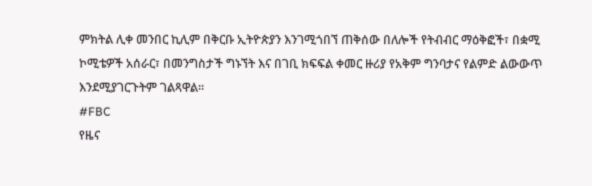ምክትል ሊቀ መንበር ኪሊም በቅርቡ ኢትዮጵያን እንገሚጎበኘ ጠቅሰው በለሎች የትብብር ማዕቅፎች፣ በቋሚ ኮሚቴዎች አሰራር፣ በመንግስታች ግኑኘት እና በገቢ ክፍፍል ቀመር ዙሪያ የአቅም ግንባታና የልምድ ልውውጥ እንደሚያገርጉትም ገልጻዋል።
#FBC
የዜና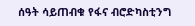ሰዓት ሳይጠብቁ የፋና ብሮድካስቲንግ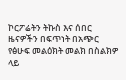ኮርፖሬትን ትኩስ እና ሰበር ዜናዎችን በፍጥነት በአጭር የፅሁፍ መልዕክት መልክ በስልክዎ ላይ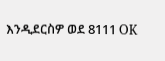እንዲደርስዎ ወደ 8111 OK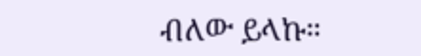ብለው ይላኩ።